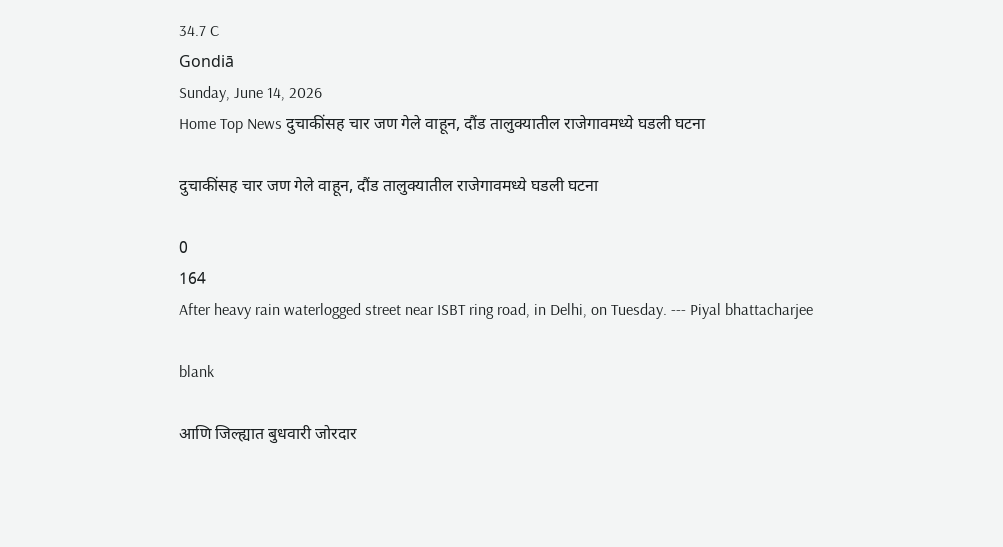34.7 C
Gondiā
Sunday, June 14, 2026
Home Top News दुचाकींसह चार जण गेले वाहून, दौंड तालुक्यातील राजेगावमध्ये घडली घटना

दुचाकींसह चार जण गेले वाहून, दौंड तालुक्यातील राजेगावमध्ये घडली घटना

0
164
After heavy rain waterlogged street near ISBT ring road, in Delhi, on Tuesday. --- Piyal bhattacharjee

blank

आणि जिल्ह्यात बुधवारी जोरदार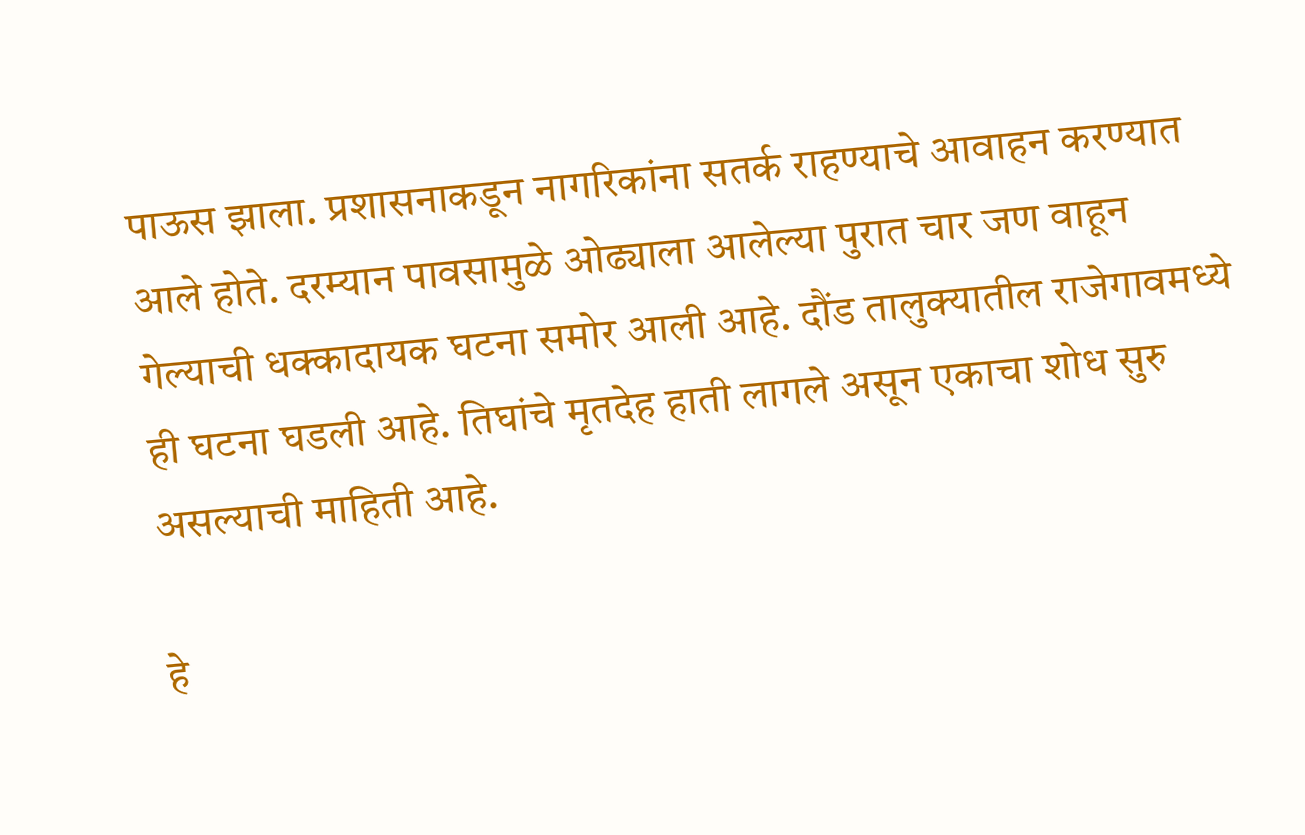पाऊस झाला. प्रशासनाकडून नागरिकांना सतर्क राहण्याचे आवाहन करण्यात आले होते. दरम्यान पावसामुळे ओढ्याला आलेल्या पुरात चार जण वाहून गेल्याची धक्कादायक घटना समोर आली आहे. दौंड तालुक्यातील राजेगावमध्ये ही घटना घडली आहे. तिघांचे मृतदेह हाती लागले असून एकाचा शोध सुरु असल्याची माहिती आहे.

हे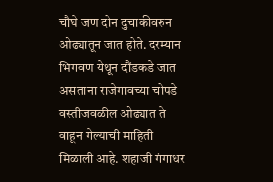चौघे जण दोन दुचाकीवरुन ओढ्यातून जात होते. दरम्यान भिगवण येथून दौंडकडे जात असताना राजेगावच्या चोपडे वस्तीजवळील ओढ्यात ते वाहून गेल्याची माहिती मिळाली आहे. शहाजी गंगाधर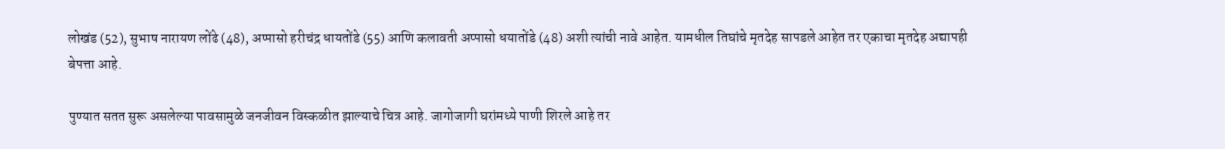लोखंड (52), सुभाष नारायण लोंढे (48), अप्पासो हरीचंद्र धायतोंडे (55) आणि कलावती अप्पासो धयातोंडे (48) अशी त्यांची नावे आहेत. यामधील तिघांचे मृतदेह सापडले आहेत तर एकाचा मृतदेह अद्यापही बेपत्ता आहे.

पुण्यात सतत सुरू असलेल्या पावसामुळे जनजीवन विस्कळीत झाल्याचे चित्र आहे. जागोजागी घरांमध्ये पाणी शिरले आहे तर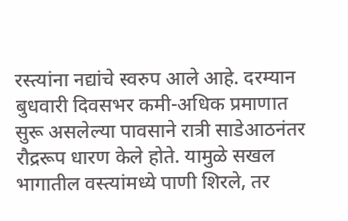रस्त्यांना नद्यांचे स्वरुप आले आहे. दरम्यान बुधवारी दिवसभर कमी-अधिक प्रमाणात सुरू असलेल्या पावसाने रात्री साडेआठनंतर रौद्ररूप धारण केले होते. यामुळे सखल भागातील वस्त्यांमध्ये पाणी शिरले, तर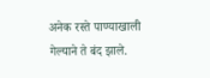अनेक रस्ते पाण्याखाली गेल्याने ते बंद झाले.